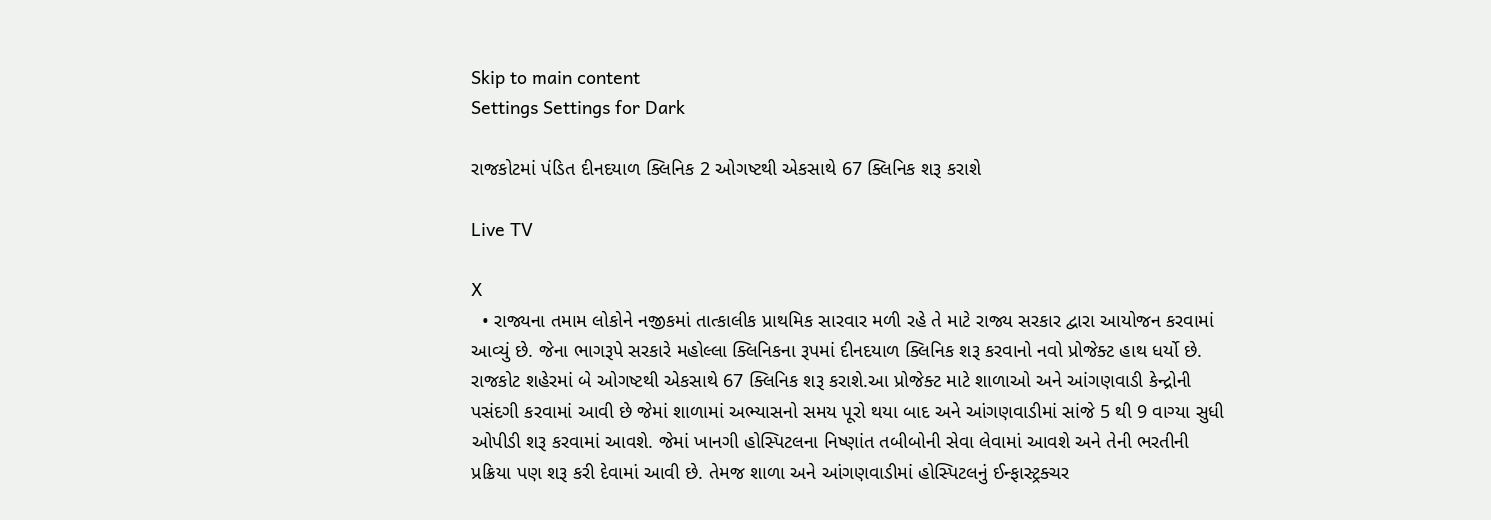Skip to main content
Settings Settings for Dark

રાજકોટમાં પંડિત દીનદયાળ ક્લિનિક 2 ઓગષ્ટથી એકસાથે 67 ક્લિનિક શરૂ કરાશે

Live TV

X
  • રાજ્યના તમામ લોકોને નજીકમાં તાત્કાલીક પ્રાથમિક સારવાર મળી રહે તે માટે રાજ્ય સરકાર દ્વારા આયોજન કરવામાં આવ્યું છે. જેના ભાગરૂપે સરકારે મહોલ્લા ક્લિનિકના રૂપમાં દીનદયાળ ક્લિનિક શરૂ કરવાનો નવો પ્રોજેક્ટ હાથ ધર્યો છે. રાજકોટ શહેરમાં બે ઓગષ્ટથી એકસાથે 67 ક્લિનિક શરૂ કરાશે.આ પ્રોજેક્ટ માટે શાળાઓ અને આંગણવાડી કેન્દ્રોની પસંદગી કરવામાં આવી છે જેમાં શાળામાં અભ્યાસનો સમય પૂરો થયા બાદ અને આંગણવાડીમાં સાંજે 5 થી 9 વાગ્યા સુધી ઓપીડી શરૂ કરવામાં આવશે. જેમાં ખાનગી હોસ્પિટલના નિષ્ણાંત તબીબોની સેવા લેવામાં આવશે અને તેની ભરતીની પ્રક્રિયા પણ શરૂ કરી દેવામાં આવી છે. તેમજ શાળા અને આંગણવાડીમાં હોસ્પિટલનું ઈન્ફાસ્ટ્રક્ચર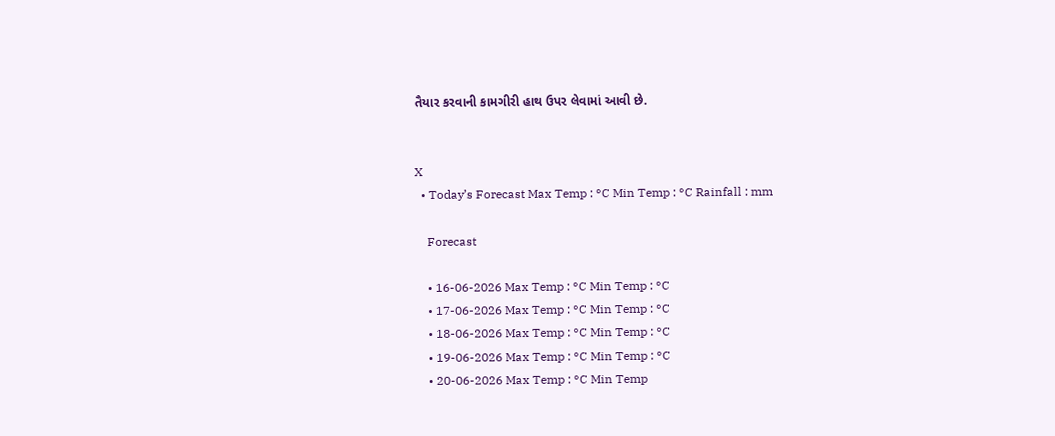તૈયાર કરવાની કામગીરી હાથ ઉપર લેવામાં આવી છે.


X
  • Today’s Forecast Max Temp : °C Min Temp : °C Rainfall : mm

    Forecast

    • 16-06-2026 Max Temp : °C Min Temp : °C
    • 17-06-2026 Max Temp : °C Min Temp : °C
    • 18-06-2026 Max Temp : °C Min Temp : °C
    • 19-06-2026 Max Temp : °C Min Temp : °C
    • 20-06-2026 Max Temp : °C Min Temp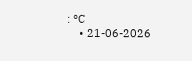: °C
    • 21-06-2026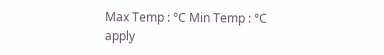Max Temp : °C Min Temp : °C
apply